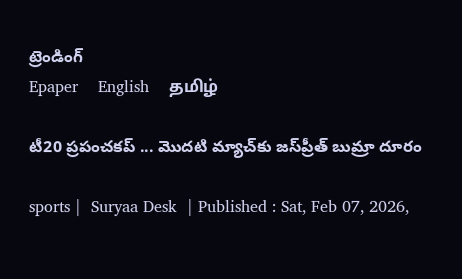ట్రెండింగ్
Epaper    English    தமிழ்

టీ20 ప్రపంచకప్‌ ... మొదటి మ్యాచ్‌కు జస్‌ప్రీత్‌ బుమ్రా దూరం

sports |  Suryaa Desk  | Published : Sat, Feb 07, 2026,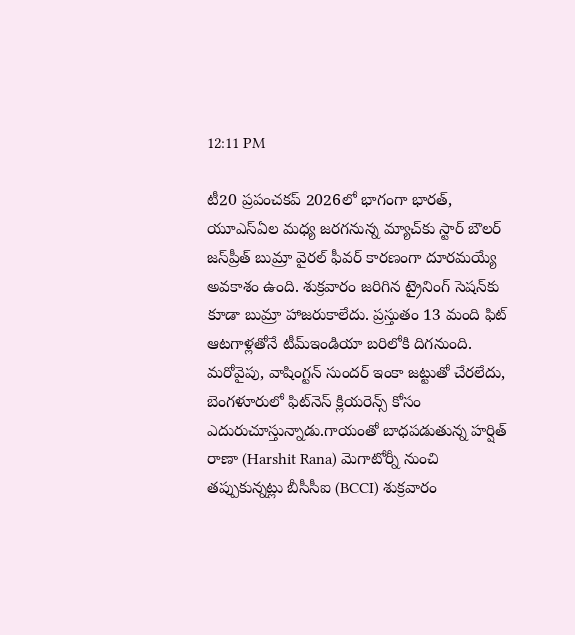12:11 PM

టీ20 ప్రపంచకప్‌ 2026లో భాగంగా భారత్‌, యూఎస్‌ఏల మధ్య జరగనున్న మ్యాచ్‌కు స్టార్‌ బౌలర్‌ జస్‌ప్రీత్‌ బుమ్రా వైరల్‌ ఫీవర్‌ కారణంగా దూరమయ్యే అవకాశం ఉంది. శుక్రవారం జరిగిన ట్రైనింగ్‌ సెషన్‌కు కూడా బుమ్రా హాజరుకాలేదు. ప్రస్తుతం 13 మంది ఫిట్‌ ఆటగాళ్లతోనే టీమ్‌ఇండియా బరిలోకి దిగనుంది. మరోవైపు, వాషింగ్టన్‌ సుందర్‌ ఇంకా జట్టుతో చేరలేదు, బెంగళూరులో ఫిట్‌నెస్‌ క్లియరెన్స్‌ కోసం ఎదురుచూస్తున్నాడు.గాయంతో బాధపడుతున్న హర్షిత్‌ రాణా (Harshit Rana) మెగాటోర్నీ నుంచి తప్పుకున్నట్లు బీసీసీఐ (BCCI) శుక్రవారం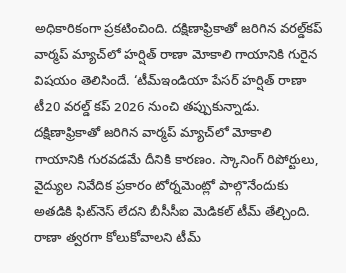అధికారికంగా ప్రకటించింది. దక్షిణాఫ్రికాతో జరిగిన వరల్డ్‌కప్‌ వార్మప్‌ మ్యాచ్‌లో హర్షిత్‌ రాణా మోకాలి గాయానికి గురైన విషయం తెలిసిందే. ‘టీమ్‌ఇండియా పేసర్‌ హర్షిత్‌ రాణా టీ20 వరల్డ్‌ కప్‌ 2026 నుంచి తప్పుకున్నాడు. దక్షిణాఫ్రికాతో జరిగిన వార్మప్‌ మ్యాచ్‌లో మోకాలి గాయానికి గురవడమే దీనికి కారణం. స్కానింగ్‌ రిపోర్టులు, వైద్యుల నివేదిక ప్రకారం టోర్నమెంట్లో పాల్గొనేందుకు అతడికి ఫిట్‌నెస్‌ లేదని బీసీసీఐ మెడికల్‌ టీమ్‌ తేల్చింది. రాణా త్వరగా కోలుకోవాలని టీమ్‌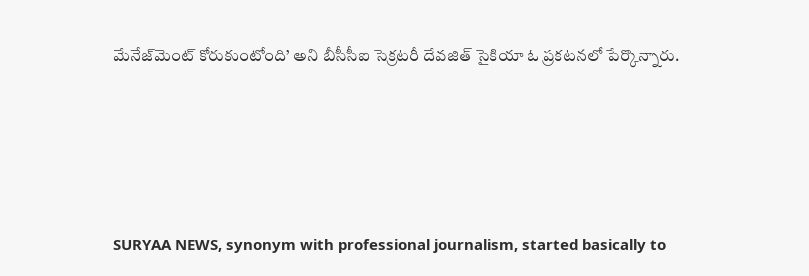మేనేజ్‌మెంట్‌ కోరుకుంటోంది’ అని బీసీసీఐ సెక్రటరీ దేవజిత్‌ సైకియా ఓ ప్రకటనలో పేర్కొన్నారు.






SURYAA NEWS, synonym with professional journalism, started basically to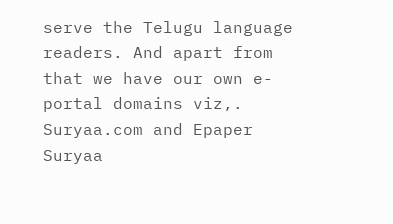serve the Telugu language readers. And apart from that we have our own e-portal domains viz,. Suryaa.com and Epaper Suryaa